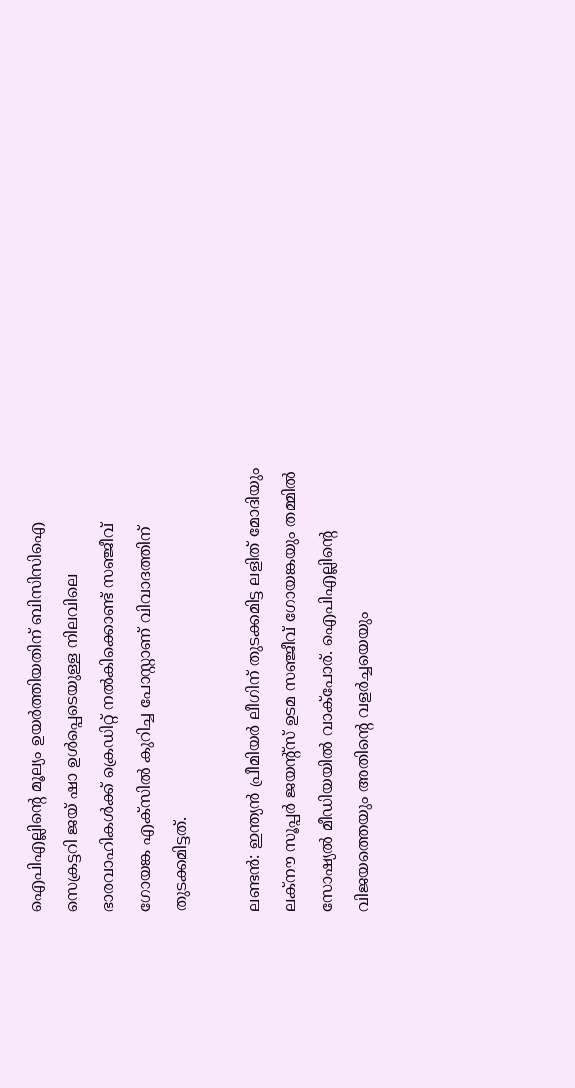ഐപിഎല്ലിന്‍റെ മൂല്യം ഉയര്‍ത്തിയതിന് ബിസിസിഐ സെക്രട്ടറി ജയ് ഷാ ഉൾപ്പെടെയുള്ള നിലവിലെ ഭാരവാഹികൾക്ക് ക്രെഡിറ്റ് നൽകിക്കൊണ്ട് സഞ്ജീവ് ഗോയങ്ക എക്‌സിൽ കുറിച്ച പോസ്റ്റാണ് വിവാദത്തിന് തുടക്കമിട്ടത്.

ലണ്ടൻ: ഇന്ത്യൻ പ്രീമിയർ ലീഗിന് തുടക്കമിട്ട ലളിത് മോദിയും ലക്നൗ സൂപ്പർ ജയന്‍റ്സ് ഉടമ സഞ്ജീവ് ഗോയങ്കയും തമ്മിൽ സോഷ്യൽ മീഡിയയിൽ വാക്പോര്. ഐപിഎല്ലിന്‍റെ വിജയത്തെയും അതിന്‍റെ വളർച്ചയെയും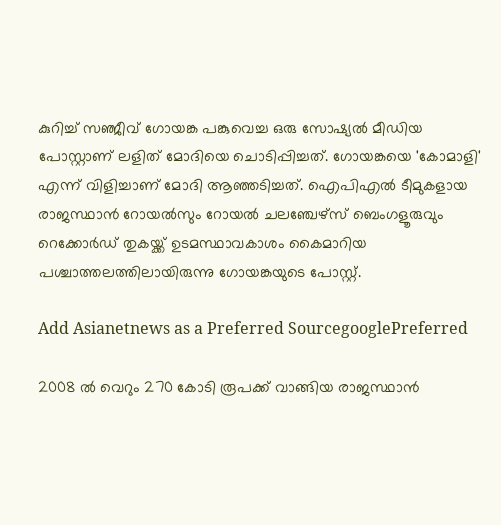കുറിച്ച് സഞ്ജീവ് ഗോയങ്ക പങ്കുവെച്ച ഒരു സോഷ്യൽ മീഡിയ പോസ്റ്റാണ് ലളിത് മോദിയെ ചൊടിപ്പിച്ചത്. ഗോയങ്കയെ 'കോമാളി' എന്ന് വിളിച്ചാണ് മോദി ആഞ്ഞടിച്ചത്. ഐപിഎല്‍ ടീമുകളായ രാജസ്ഥാൻ റോയല്‍സും റോയല്‍ ചലഞ്ചേഴ്സ് ബെംഗളൂരുവും റെക്കോര്‍ഡ് തുകയ്ക്ക് ഉടമസ്ഥാവകാശം കൈമാറിയ പശ്ചാത്തലത്തിലായിരുന്നു ഗോയങ്കയുടെ പോസ്റ്റ്.

Add Asianetnews as a Preferred SourcegooglePreferred

2008 ൽ വെറും 270 കോടി രൂപക്ക് വാങ്ങിയ രാജസ്ഥാന്‍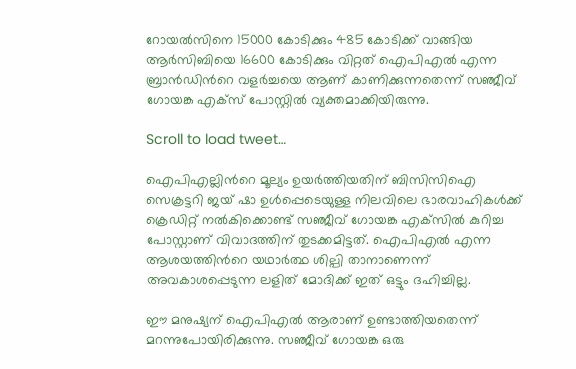റോയല്‍സിനെ 15000 കോടിക്കും 485 കോടിക്ക് വാങ്ങിയ ആര്‍സിബിയെ 16600 കോടിക്കും വിറ്റത് ഐപിഎല്‍ എന്ന ബ്രാന്‍ഡിന്‍റെ വളര്‍ച്ചയെ ആണ് കാണിക്കുന്നതെന്ന് സഞ്ജീവ് ഗോയങ്ക എക്സ് പോസ്റ്റില്‍ വ്യക്തമാക്കിയിരുന്നു.

Scroll to load tweet…

ഐപിഎല്ലിന്‍റെ മൂല്യം ഉയര്‍ത്തിയതിന് ബിസിസിഐ സെക്രട്ടറി ജയ് ഷാ ഉൾപ്പെടെയുള്ള നിലവിലെ ഭാരവാഹികൾക്ക് ക്രെഡിറ്റ് നൽകിക്കൊണ്ട് സഞ്ജീവ് ഗോയങ്ക എക്‌സിൽ കുറിച്ച പോസ്റ്റാണ് വിവാദത്തിന് തുടക്കമിട്ടത്. ഐപിഎൽ എന്ന ആശയത്തിന്‍റെ യഥാർത്ഥ ശില്പി താനാണെന്ന് അവകാശപ്പെടുന്ന ലളിത് മോദിക്ക് ഇത് ഒട്ടും ദഹിച്ചില്ല.

ഈ മനുഷ്യന് ഐപിഎല്‍ ആരാണ് ഉണ്ടാത്തിയതെന്ന് മറന്നുപോയിരിക്കുന്നു. സഞ്ജീവ് ഗോയങ്ക ഒരു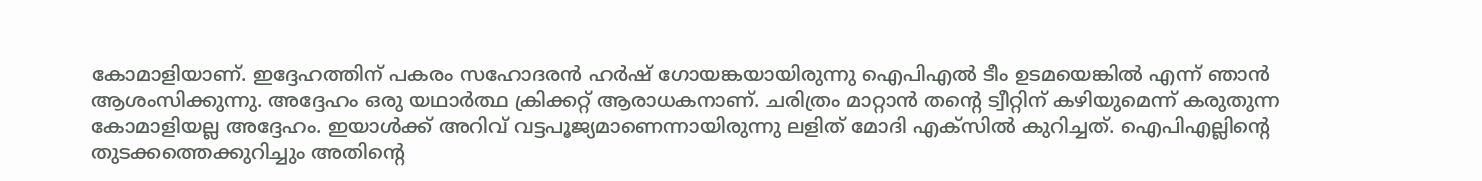കോമാളിയാണ്. ഇദ്ദേഹത്തിന് പകരം സഹോദരൻ ഹർഷ് ഗോയങ്കയായിരുന്നു ഐപിഎൽ ടീം ഉടമയെങ്കിൽ എന്ന് ഞാൻ ആശംസിക്കുന്നു. അദ്ദേഹം ഒരു യഥാർത്ഥ ക്രിക്കറ്റ് ആരാധകനാണ്. ചരിത്രം മാറ്റാൻ തന്‍റെ ട്വീറ്റിന് കഴിയുമെന്ന് കരുതുന്ന കോമാളിയല്ല അദ്ദേഹം. ഇയാൾക്ക് അറിവ് വട്ടപൂജ്യമാണെന്നായിരുന്നു ലളിത് മോദി എക്സില്‍ കുറിച്ചത്. ഐപിഎല്ലിന്‍റെ തുടക്കത്തെക്കുറിച്ചും അതിന്‍റെ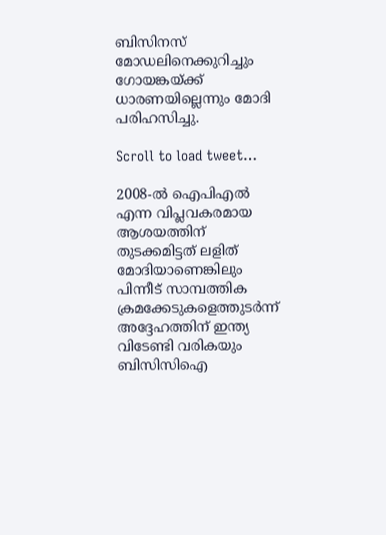ബിസിനസ് മോഡലിനെക്കുറിച്ചും ഗോയങ്കയ്ക്ക് ധാരണയില്ലെന്നും മോദി പരിഹസിച്ചു.

Scroll to load tweet…

2008-ൽ ഐപിഎൽ എന്ന വിപ്ലവകരമായ ആശയത്തിന് തുടക്കമിട്ടത് ലളിത് മോദിയാണെങ്കിലും പിന്നീട് സാമ്പത്തിക ക്രമക്കേടുകളെത്തുടർന്ന് അദ്ദേഹത്തിന് ഇന്ത്യ വിടേണ്ടി വരികയും ബിസിസിഐ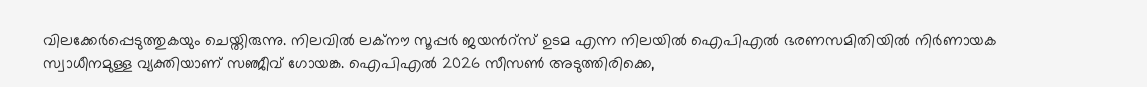വിലക്കേർപ്പെടുത്തുകയും ചെയ്തിരുന്നു. നിലവിൽ ലക്നൗ സൂപ്പർ ജയന്‍റ്സ് ഉടമ എന്ന നിലയിൽ ഐപിഎൽ ഭരണസമിതിയിൽ നിർണായക സ്വാധീനമുള്ള വ്യക്തിയാണ് സഞ്ജീവ് ഗോയങ്ക. ഐപിഎൽ 2026 സീസൺ അടുത്തിരിക്കെ,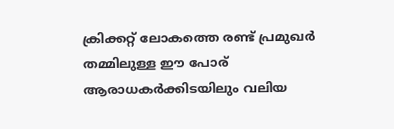ക്രിക്കറ്റ് ലോകത്തെ രണ്ട് പ്രമുഖർ തമ്മിലുള്ള ഈ പോര് ആരാധകർക്കിടയിലും വലിയ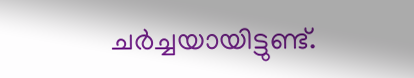ചർച്ചയായിട്ടുണ്ട്.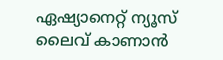ഏഷ്യാനെറ്റ് ന്യൂസ് ലൈവ് കാണാന്‍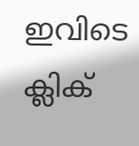ഇവിടെ ക്ലിക്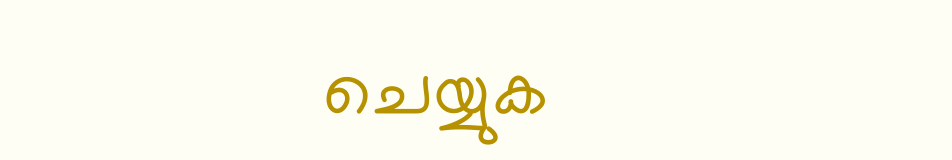ചെയ്യുക